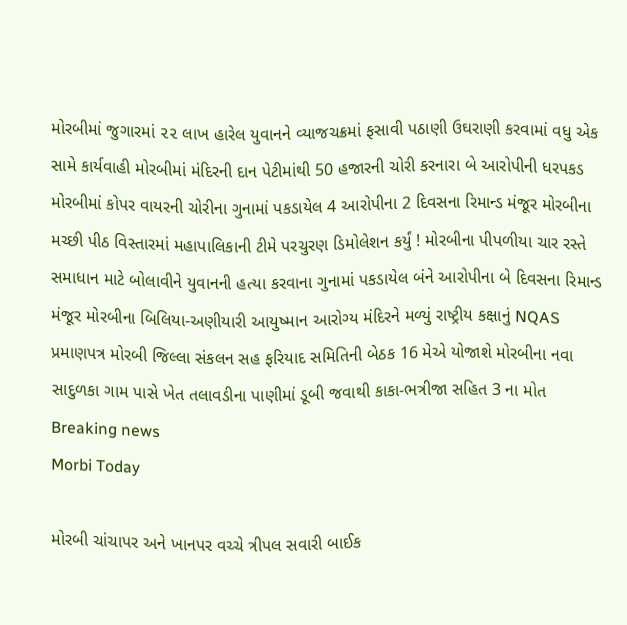મોરબીમાં જુગારમાં ૨૨ લાખ હારેલ યુવાનને વ્યાજચક્રમાં ફસાવી પઠાણી ઉઘરાણી કરવામાં વધુ એક સામે કાર્યવાહી મોરબીમાં મંદિરની દાન પેટીમાંથી 50 હજારની ચોરી કરનારા બે આરોપીની ધરપકડ મોરબીમાં કોપર વાયરની ચોરીના ગુનામાં પકડાયેલ 4 આરોપીના 2 દિવસના રિમાન્ડ મંજૂર મોરબીના મચ્છી પીઠ વિસ્તારમાં મહાપાલિકાની ટીમે પરચુરણ ડિમોલેશન કર્યું ! મોરબીના પીપળીયા ચાર રસ્તે સમાધાન માટે બોલાવીને યુવાનની હત્યા કરવાના ગુનામાં પકડાયેલ બંને આરોપીના બે દિવસના રિમાન્ડ મંજૂર મોરબીના બિલિયા-અણીયારી આયુષ્માન આરોગ્ય મંદિરને મળ્યું રાષ્ટ્રીય કક્ષાનું NQAS પ્રમાણપત્ર મોરબી જિલ્લા સંકલન સહ ફરિયાદ સમિતિની બેઠક 16 મેએ યોજાશે મોરબીના નવા સાદુળકા ગામ પાસે ખેત તલાવડીના પાણીમાં ડૂબી જવાથી કાકા-ભત્રીજા સહિત 3 ના મોત
Breaking news
Morbi Today

મોરબી ચાંચાપર અને ખાનપર વચ્ચે ત્રીપલ સવારી બાઈક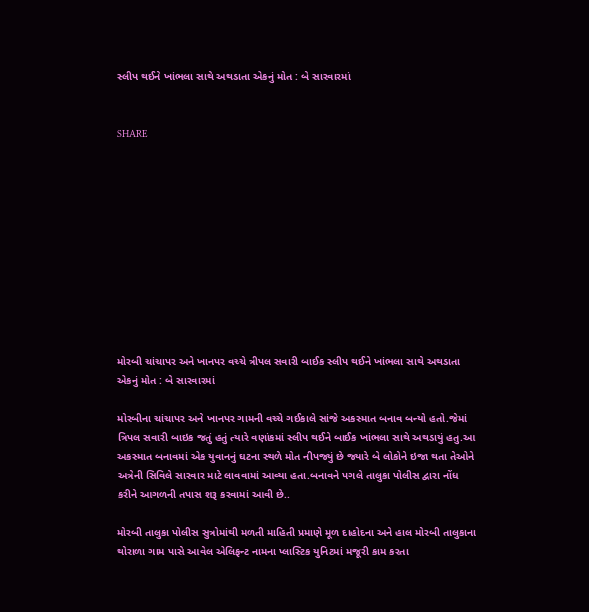સ્લીપ થઈને ખાંભલા સાથે અથડાતા એકનું મોત : બે સારવારમાં


SHARE











મોરબી ચાંચાપર અને ખાનપર વચ્ચે ત્રીપલ સવારી બાઈક સ્લીપ થઈને ખાંભલા સાથે અથડાતા એકનું મોત : બે સારવારમાં

મોરબીના ચાંચાપર અને ખાનપર ગામની વચ્ચે ગઈકાલે સાંજે અકસ્માત બનાવ બન્યો હતો.જેમાં ત્રિપલ સવારી બાઇક જતું હતું ત્યારે વણાંકમાં સ્લીપ થઈને બાઈક ખાંભલા સાથે અથડાયું હતુ.આ અકસ્માત બનાવમાં એક યુવાનનું ઘટના સ્થળે મોત નીપજ્યું છે જ્યારે બે લોકોને ઇજા થતા તેઓને અત્રેની સિવિલે સારવાર માટે લાવવામાં આવ્યા હતા.બનાવને પગલે તાલુકા પોલીસ દ્વારા નોંધ કરીને આગળની તપાસ શરૂ કરવામાં આવી છે..

મોરબી તાલુકા પોલીસ સુત્રોમાંથી મળતી માહિતી પ્રમાણે મૂળ દાહોદના અને હાલ મોરબી તાલુકાના થોરાળા ગામ પાસે આવેલ એલિફન્ટ નામના પ્લાસ્ટિક યુનિટમાં મજૂરી કામ કરતા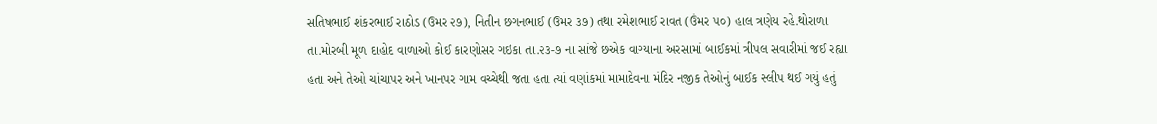સતિષભાઈ શંકરભાઈ રાઠોડ (ઉમર ૨૭), નિતીન છગનભાઈ (ઉમર ૩૭) તથા રમેશભાઈ રાવત (ઉંમર ૫૦) હાલ ત્રણેય રહે.થોરાળા તા.મોરબી મૂળ દાહોદ વાળાઓ કોઈ કારણોસર ગઇકા તા.૨૩-૭ ના સાંજે છએક વાગ્યાના અરસામાં બાઈકમાં ત્રીપલ સવારીમાં જઈ રહ્યા હતા અને તેઓ ચાંચાપર અને ખાનપર ગામ વચ્ચેથી જતા હતા ત્યાં વણાંકમાં મામાદેવના મંદિર નજીક તેઓનું બાઈક સ્લીપ થઈ ગયું હતું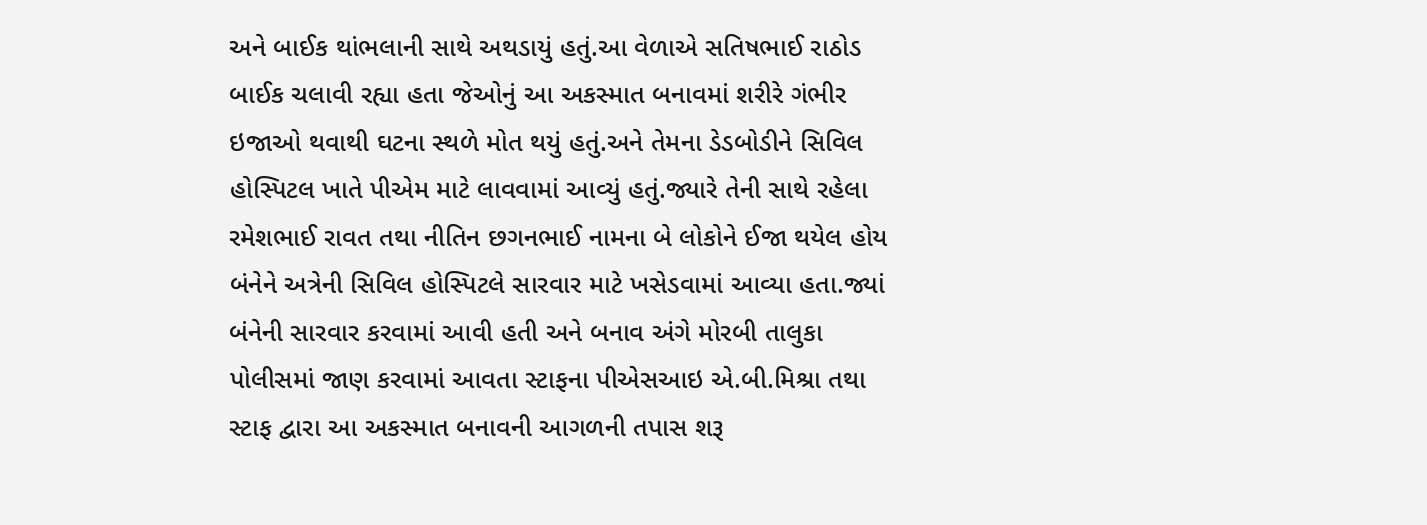અને બાઈક થાંભલાની સાથે અથડાયું હતું.આ વેળાએ સતિષભાઈ રાઠોડ બાઈક ચલાવી રહ્યા હતા જેઓનું આ અકસ્માત બનાવમાં શરીરે ગંભીર ઇજાઓ થવાથી ઘટના સ્થળે મોત થયું હતું.અને તેમના ડેડબોડીને સિવિલ હોસ્પિટલ ખાતે પીએમ માટે લાવવામાં આવ્યું હતું.જ્યારે તેની સાથે રહેલા રમેશભાઈ રાવત તથા નીતિન છગનભાઈ નામના બે લોકોને ઈજા થયેલ હોય બંનેને અત્રેની સિવિલ હોસ્પિટલે સારવાર માટે ખસેડવામાં આવ્યા હતા.જ્યાં બંનેની સારવાર કરવામાં આવી હતી અને બનાવ અંગે મોરબી તાલુકા પોલીસમાં જાણ કરવામાં આવતા સ્ટાફના પીએસઆઇ એ.બી.મિશ્રા તથા સ્ટાફ દ્વારા આ અકસ્માત બનાવની આગળની તપાસ શરૂ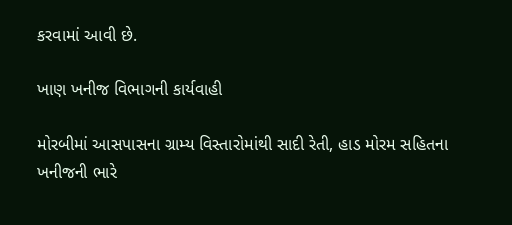કરવામાં આવી છે.

ખાણ ખનીજ વિભાગની કાર્યવાહી

મોરબીમાં આસપાસના ગ્રામ્ય વિસ્તારોમાંથી સાદી રેતી, હાડ મોરમ સહિતના ખનીજની ભારે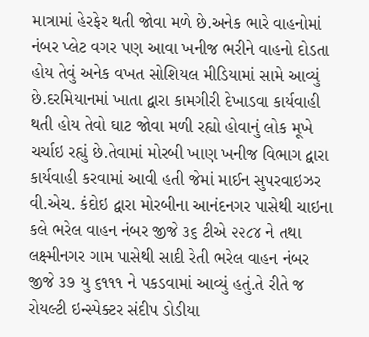માત્રામાં હેરફેર થતી જોવા મળે છે.અનેક ભારે વાહનોમાં નંબર પ્લેટ વગર પણ આવા ખનીજ ભરીને વાહનો દોડતા હોય તેવું અનેક વખત સોશિયલ મીડિયામાં સામે આવ્યું છે.દરમિયાનમાં ખાતા દ્વારા કામગીરી દેખાડવા કાર્યવાહી થતી હોય તેવો ઘાટ જોવા મળી રહ્યો હોવાનું લોક મૂખે ચર્ચાઇ રહ્યું છે.તેવામાં મોરબી ખાણ ખનીજ વિભાગ દ્વારા કાર્યવાહી કરવામાં આવી હતી જેમાં માઈન સુપરવાઇઝર વી.એચ. કંદોઇ દ્વારા મોરબીના આનંદનગર પાસેથી ચાઇના કલે ભરેલ વાહન નંબર જીજે ૩૬ ટીએ ૨૨૮૪ ને તથા લક્ષ્મીનગર ગામ પાસેથી સાદી રેતી ભરેલ વાહન નંબર જીજે ૩૭ યુ ૬૧૧૧ ને પકડવામાં આવ્યું હતું.તે રીતે જ રોયલ્ટી ઇન્સ્પેક્ટર સંદીપ ડોડીયા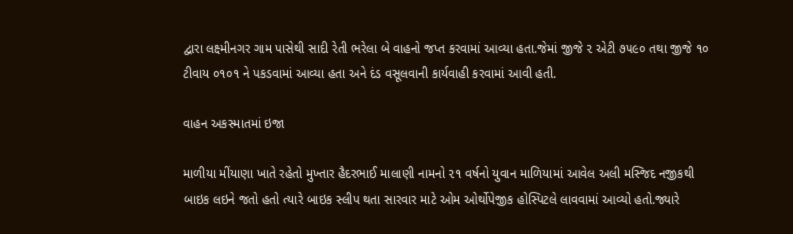દ્વારા લક્ષ્મીનગર ગામ પાસેથી સાદી રેતી ભરેલા બે વાહનો જપ્ત કરવામાં આવ્યા હતા.જેમાં જીજે ૨ એટી ૭૫૯૦ તથા જીજે ૧૦ ટીવાય ૦૧૦૧ ને પકડવામાં આવ્યા હતા અને દંડ વસૂલવાની કાર્યવાહી કરવામાં આવી હતી.

વાહન અકસ્માતમાં ઇજા

માળીયા મીંયાણા ખાતે રહેતો મુખ્તાર હૈદરભાઈ માલાણી નામનો ૨૧ વર્ષનો યુવાન માળિયામાં આવેલ અલી મસ્જિદ નજીકથી બાઇક લઇને જતો હતો ત્યારે બાઇક સ્લીપ થતા સારવાર માટે ઓમ ઓર્થોપેજીક હોસ્પિટલે લાવવામાં આવ્યો હતો.જ્યારે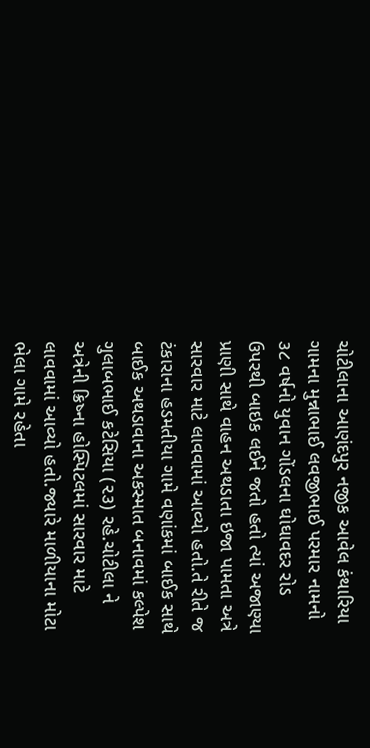ચોટીલાના આણંદપુર નજીક આવેલ કંથારિયા ગામના મુન્નાભાઈ લવજીભાઈ પરમાર નામનો ૩૮ વર્ષનો યુવાન ગોંડલના ઘોઘાવદર રોડ ઉપરથી બાઇક લઈને જતો હતો ત્યાં અજાણ્યા પ્રાણી સાથે વાહન અથડાતા ઇજા પામતા અત્રે સારવાર માટે લાવવામાં આવ્યો હતો.તે રીતે જ ટંકારાના હડમતીયા ગામે વણાંકમાં બાઈક સાથે બાઈક અથડાવાના અકસ્માત બનાવમાં કલ્પેશ ગુલાબભાઈ કટેસિયા (૨૩) રહે.ચોટીલા ને અત્રેની ક્રિષ્ના હોસ્પિટલમાં સારવાર માટે લાવવામાં આવ્યો હતો.જ્યારે માળીયાના મોટા ભેલા ગામે રહેતા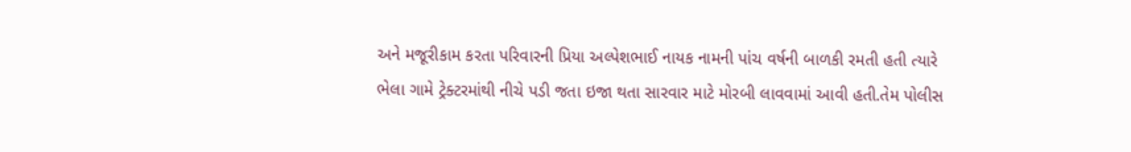અને મજૂરીકામ કરતા પરિવારની પ્રિયા અલ્પેશભાઈ નાયક નામની પાંચ વર્ષની બાળકી રમતી હતી ત્યારે ભેલા ગામે ટ્રેક્ટરમાંથી નીચે પડી જતા ઇજા થતા સારવાર માટે મોરબી લાવવામાં આવી હતી.તેમ પોલીસ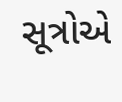સૂત્રોએ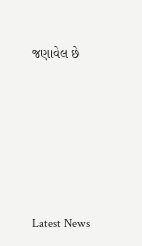જણાવેલ છે






Latest News